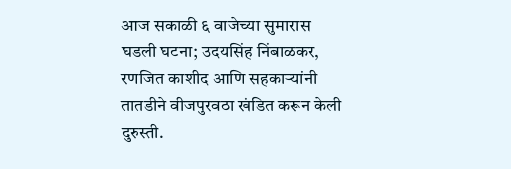आज सकाळी ६ वाजेच्या सुमारास घडली घटना; उदयसिंह निंबाळकर, रणजित काशीद आणि सहकाऱ्यांनी तातडीने वीजपुरवठा खंडित करून केली दुरुस्ती.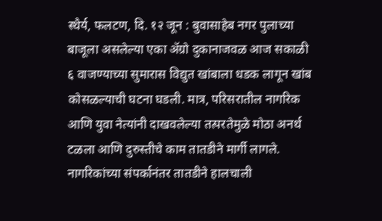स्थैर्य, फलटण, दि. १२ जून : बुवासाहेब नगर पुलाच्या बाजूला असलेल्या एका ॲग्रो दुकानाजवळ आज सकाळी ६ वाजण्याच्या सुमारास विद्युत खांबाला धडक लागून खांब कोसळल्याची घटना घडली. मात्र, परिसरातील नागरिक आणि युवा नेत्यांनी दाखवलेल्या तत्परतेमुळे मोठा अनर्थ टळला आणि दुरुस्तीचे काम तातडीने मार्गी लागले.
नागरिकांच्या संपर्कानंतर तातडीने हालचाली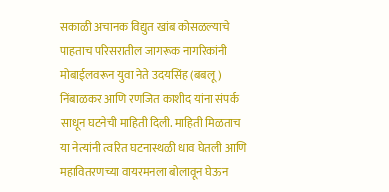सकाळी अचानक विद्युत खांब कोसळल्याचे पाहताच परिसरातील जागरूक नागरिकांनी मोबाईलवरून युवा नेते उदयसिंह (बबलू) निंबाळकर आणि रणजित काशीद यांना संपर्क साधून घटनेची माहिती दिली. माहिती मिळताच या नेत्यांनी त्वरित घटनास्थळी धाव घेतली आणि महावितरणच्या वायरमनला बोलावून घेऊन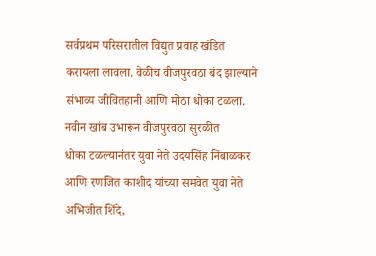सर्वप्रथम परिसरातील विद्युत प्रवाह खंडित करायला लावला. वेळीच वीजपुरवठा बंद झाल्याने संभाव्य जीवितहानी आणि मोठा धोका टळला.
नवीन खांब उभारून वीजपुरवठा सुरळीत
धोका टळल्यानंतर युवा नेते उदयसिंह निंबाळकर आणि रणजित काशीद यांच्या समवेत युवा नेते अभिजीत शिंदे,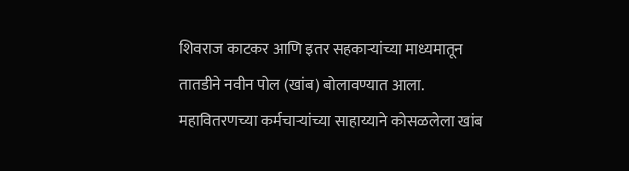शिवराज काटकर आणि इतर सहकाऱ्यांच्या माध्यमातून तातडीने नवीन पोल (खांब) बोलावण्यात आला. महावितरणच्या कर्मचाऱ्यांच्या साहाय्याने कोसळलेला खांब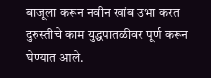बाजूला करून नवीन खांब उभा करत दुरुस्तीचे काम युद्धपातळीवर पूर्ण करून घेण्यात आले.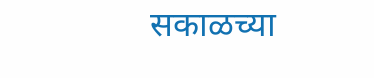सकाळच्या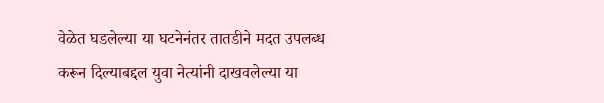वेळेत घडलेल्या या घटनेनंतर तातडीने मदत उपलब्ध करून दिल्याबद्दल युवा नेत्यांनी दाखवलेल्या या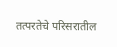तत्परतेचे परिसरातील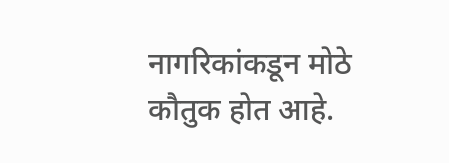नागरिकांकडून मोठे कौतुक होत आहे.